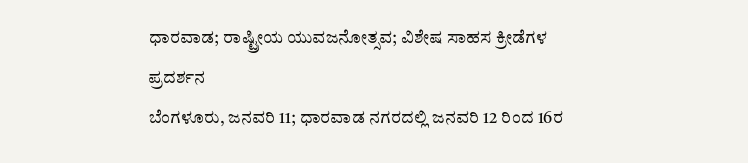ಧಾರವಾಡ; ರಾಷ್ಟ್ರೀಯ ಯುವಜನೋತ್ಸವ; ವಿಶೇಷ ಸಾಹಸ ಕ್ರೀಡೆಗಳ ಪ್ರದರ್ಶನ
ಬೆಂಗಳೂರು, ಜನವರಿ 11; ಧಾರವಾಡ ನಗರದಲ್ಲಿ ಜನವರಿ 12 ರಿಂದ 16ರ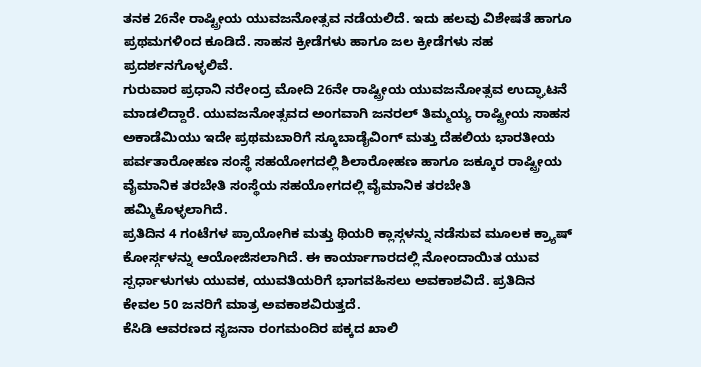ತನಕ 26ನೇ ರಾಷ್ಟ್ರೀಯ ಯುವಜನೋತ್ಸವ ನಡೆಯಲಿದೆ. ಇದು ಹಲವು ವಿಶೇಷತೆ ಹಾಗೂ ಪ್ರಥಮಗಳಿಂದ ಕೂಡಿದೆ. ಸಾಹಸ ಕ್ರೀಡೆಗಳು ಹಾಗೂ ಜಲ ಕ್ರೀಡೆಗಳು ಸಹ ಪ್ರದರ್ಶನಗೊಳ್ಳಲಿವೆ.
ಗುರುವಾರ ಪ್ರಧಾನಿ ನರೇಂದ್ರ ಮೋದಿ 26ನೇ ರಾಷ್ಟ್ರೀಯ ಯುವಜನೋತ್ಸವ ಉದ್ಘಾಟನೆ ಮಾಡಲಿದ್ದಾರೆ. ಯುವಜನೋತ್ಸವದ ಅಂಗವಾಗಿ ಜನರಲ್ ತಿಮ್ಮಯ್ಯ ರಾಷ್ಟ್ರೀಯ ಸಾಹಸ ಅಕಾಡೆಮಿಯು ಇದೇ ಪ್ರಥಮಬಾರಿಗೆ ಸ್ಕೂಬಾಡೈವಿಂಗ್ ಮತ್ತು ದೆಹಲಿಯ ಭಾರತೀಯ ಪರ್ವತಾರೋಹಣ ಸಂಸ್ಥೆ ಸಹಯೋಗದಲ್ಲಿ ಶಿಲಾರೋಹಣ ಹಾಗೂ ಜಕ್ಕೂರ ರಾಷ್ಟ್ರೀಯ ವೈಮಾನಿಕ ತರಬೇತಿ ಸಂಸ್ಥೆಯ ಸಹಯೋಗದಲ್ಲಿ ವೈಮಾನಿಕ ತರಬೇತಿ ಹಮ್ಮಿಕೊಳ್ಳಲಾಗಿದೆ.
ಪ್ರತಿದಿನ 4 ಗಂಟೆಗಳ ಪ್ರಾಯೋಗಿಕ ಮತ್ತು ಥಿಯರಿ ಕ್ಲಾಸ್ಗಳನ್ನು ನಡೆಸುವ ಮೂಲಕ ಕ್ರ್ಯಾಷ್ ಕೋರ್ಸ್ಗಳನ್ನು ಆಯೋಜಿಸಲಾಗಿದೆ. ಈ ಕಾರ್ಯಾಗಾರದಲ್ಲಿ ನೋಂದಾಯಿತ ಯುವ ಸ್ಪರ್ಧಾಳುಗಳು ಯುವಕ, ಯುವತಿಯರಿಗೆ ಭಾಗವಹಿಸಲು ಅವಕಾಶವಿದೆ. ಪ್ರತಿದಿನ ಕೇವಲ 50 ಜನರಿಗೆ ಮಾತ್ರ ಅವಕಾಶವಿರುತ್ತದೆ.
ಕೆಸಿಡಿ ಆವರಣದ ಸೃಜನಾ ರಂಗಮಂದಿರ ಪಕ್ಕದ ಖಾಲಿ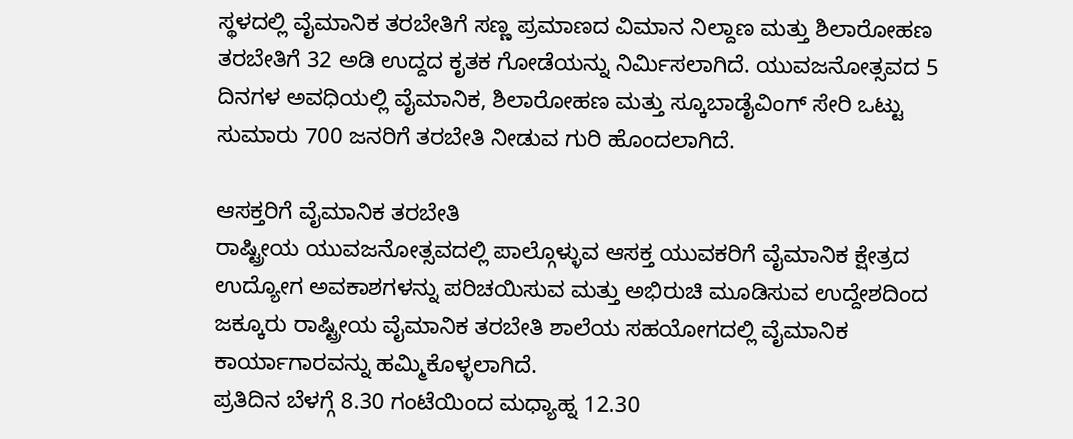ಸ್ಥಳದಲ್ಲಿ ವೈಮಾನಿಕ ತರಬೇತಿಗೆ ಸಣ್ಣ ಪ್ರಮಾಣದ ವಿಮಾನ ನಿಲ್ದಾಣ ಮತ್ತು ಶಿಲಾರೋಹಣ ತರಬೇತಿಗೆ 32 ಅಡಿ ಉದ್ದದ ಕೃತಕ ಗೋಡೆಯನ್ನು ನಿರ್ಮಿಸಲಾಗಿದೆ. ಯುವಜನೋತ್ಸವದ 5 ದಿನಗಳ ಅವಧಿಯಲ್ಲಿ ವೈಮಾನಿಕ, ಶಿಲಾರೋಹಣ ಮತ್ತು ಸ್ಕೂಬಾಡೈವಿಂಗ್ ಸೇರಿ ಒಟ್ಟು ಸುಮಾರು 700 ಜನರಿಗೆ ತರಬೇತಿ ನೀಡುವ ಗುರಿ ಹೊಂದಲಾಗಿದೆ.

ಆಸಕ್ತರಿಗೆ ವೈಮಾನಿಕ ತರಬೇತಿ
ರಾಷ್ಟ್ರೀಯ ಯುವಜನೋತ್ಸವದಲ್ಲಿ ಪಾಲ್ಗೊಳ್ಳುವ ಆಸಕ್ತ ಯುವಕರಿಗೆ ವೈಮಾನಿಕ ಕ್ಷೇತ್ರದ ಉದ್ಯೋಗ ಅವಕಾಶಗಳನ್ನು ಪರಿಚಯಿಸುವ ಮತ್ತು ಅಭಿರುಚಿ ಮೂಡಿಸುವ ಉದ್ದೇಶದಿಂದ ಜಕ್ಕೂರು ರಾಷ್ಟ್ರೀಯ ವೈಮಾನಿಕ ತರಬೇತಿ ಶಾಲೆಯ ಸಹಯೋಗದಲ್ಲಿ ವೈಮಾನಿಕ ಕಾರ್ಯಾಗಾರವನ್ನು ಹಮ್ಮಿಕೊಳ್ಳಲಾಗಿದೆ.
ಪ್ರತಿದಿನ ಬೆಳಗ್ಗೆ 8.30 ಗಂಟೆಯಿಂದ ಮಧ್ಯಾಹ್ನ 12.30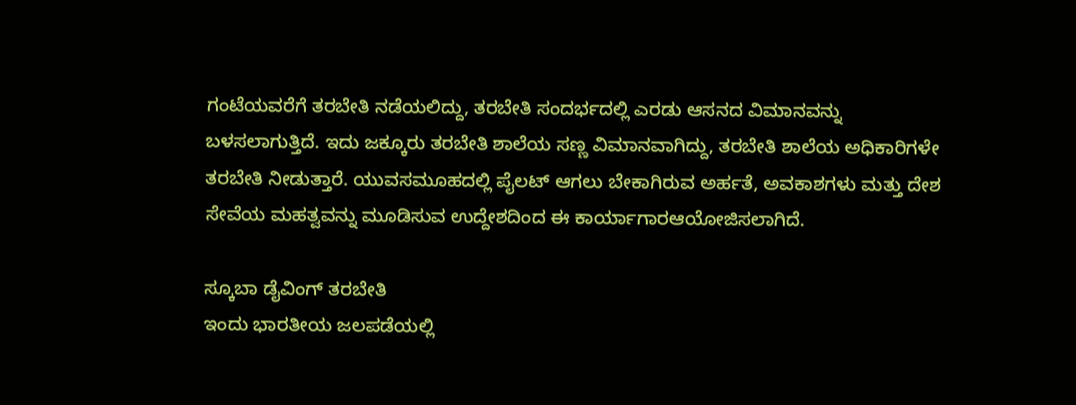ಗಂಟೆಯವರೆಗೆ ತರಬೇತಿ ನಡೆಯಲಿದ್ದು, ತರಬೇತಿ ಸಂದರ್ಭದಲ್ಲಿ ಎರಡು ಆಸನದ ವಿಮಾನವನ್ನು ಬಳಸಲಾಗುತ್ತಿದೆ. ಇದು ಜಕ್ಕೂರು ತರಬೇತಿ ಶಾಲೆಯ ಸಣ್ಣ ವಿಮಾನವಾಗಿದ್ದು, ತರಬೇತಿ ಶಾಲೆಯ ಅಧಿಕಾರಿಗಳೇ ತರಬೇತಿ ನೀಡುತ್ತಾರೆ. ಯುವಸಮೂಹದಲ್ಲಿ ಪೈಲಟ್ ಆಗಲು ಬೇಕಾಗಿರುವ ಅರ್ಹತೆ, ಅವಕಾಶಗಳು ಮತ್ತು ದೇಶ ಸೇವೆಯ ಮಹತ್ವವನ್ನು ಮೂಡಿಸುವ ಉದ್ದೇಶದಿಂದ ಈ ಕಾರ್ಯಾಗಾರಆಯೋಜಿಸಲಾಗಿದೆ.

ಸ್ಕೂಬಾ ಡೈವಿಂಗ್ ತರಬೇತಿ
ಇಂದು ಭಾರತೀಯ ಜಲಪಡೆಯಲ್ಲಿ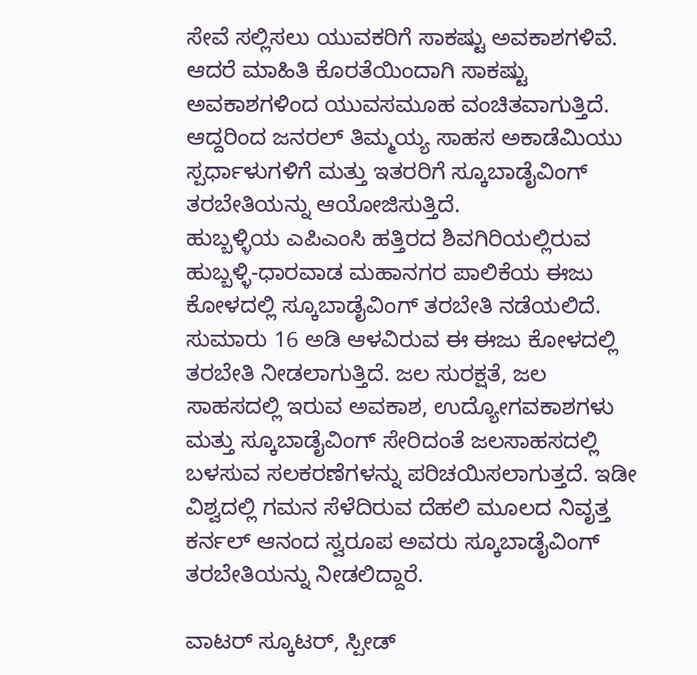ಸೇವೆ ಸಲ್ಲಿಸಲು ಯುವಕರಿಗೆ ಸಾಕಷ್ಟು ಅವಕಾಶಗಳಿವೆ. ಆದರೆ ಮಾಹಿತಿ ಕೊರತೆಯಿಂದಾಗಿ ಸಾಕಷ್ಟು ಅವಕಾಶಗಳಿಂದ ಯುವಸಮೂಹ ವಂಚಿತವಾಗುತ್ತಿದೆ. ಆದ್ದರಿಂದ ಜನರಲ್ ತಿಮ್ಮಯ್ಯ ಸಾಹಸ ಅಕಾಡೆಮಿಯು ಸ್ಪರ್ಧಾಳುಗಳಿಗೆ ಮತ್ತು ಇತರರಿಗೆ ಸ್ಕೂಬಾಡೈವಿಂಗ್ ತರಬೇತಿಯನ್ನು ಆಯೋಜಿಸುತ್ತಿದೆ.
ಹುಬ್ಬಳ್ಳಿಯ ಎಪಿಎಂಸಿ ಹತ್ತಿರದ ಶಿವಗಿರಿಯಲ್ಲಿರುವ ಹುಬ್ಬಳ್ಳಿ-ಧಾರವಾಡ ಮಹಾನಗರ ಪಾಲಿಕೆಯ ಈಜು ಕೋಳದಲ್ಲಿ ಸ್ಕೂಬಾಡೈವಿಂಗ್ ತರಬೇತಿ ನಡೆಯಲಿದೆ. ಸುಮಾರು 16 ಅಡಿ ಆಳವಿರುವ ಈ ಈಜು ಕೋಳದಲ್ಲಿ ತರಬೇತಿ ನೀಡಲಾಗುತ್ತಿದೆ. ಜಲ ಸುರಕ್ಷತೆ, ಜಲ ಸಾಹಸದಲ್ಲಿ ಇರುವ ಅವಕಾಶ, ಉದ್ಯೋಗವಕಾಶಗಳು ಮತ್ತು ಸ್ಕೂಬಾಡೈವಿಂಗ್ ಸೇರಿದಂತೆ ಜಲಸಾಹಸದಲ್ಲಿ ಬಳಸುವ ಸಲಕರಣೆಗಳನ್ನು ಪರಿಚಯಿಸಲಾಗುತ್ತದೆ. ಇಡೀ ವಿಶ್ವದಲ್ಲಿ ಗಮನ ಸೆಳೆದಿರುವ ದೆಹಲಿ ಮೂಲದ ನಿವೃತ್ತ ಕರ್ನಲ್ ಆನಂದ ಸ್ವರೂಪ ಅವರು ಸ್ಕೂಬಾಡೈವಿಂಗ್ ತರಬೇತಿಯನ್ನು ನೀಡಲಿದ್ದಾರೆ.

ವಾಟರ್ ಸ್ಕೂಟರ್, ಸ್ಪೀಡ್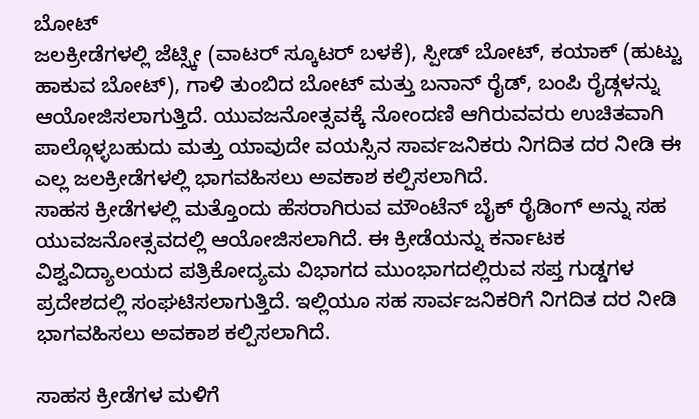ಬೋಟ್
ಜಲಕ್ರೀಡೆಗಳಲ್ಲಿ ಜೆಟ್ಸ್ಕೀ (ವಾಟರ್ ಸ್ಕೂಟರ್ ಬಳಕೆ), ಸ್ಪೀಡ್ ಬೋಟ್, ಕಯಾಕ್ (ಹುಟ್ಟು ಹಾಕುವ ಬೋಟ್), ಗಾಳಿ ತುಂಬಿದ ಬೋಟ್ ಮತ್ತು ಬನಾನ್ ರೈಡ್, ಬಂಪಿ ರೈಡ್ಗಳನ್ನು ಆಯೋಜಿಸಲಾಗುತ್ತಿದೆ. ಯುವಜನೋತ್ಸವಕ್ಕೆ ನೋಂದಣಿ ಆಗಿರುವವರು ಉಚಿತವಾಗಿ ಪಾಲ್ಗೊಳ್ಳಬಹುದು ಮತ್ತು ಯಾವುದೇ ವಯಸ್ಸಿನ ಸಾರ್ವಜನಿಕರು ನಿಗದಿತ ದರ ನೀಡಿ ಈ ಎಲ್ಲ ಜಲಕ್ರೀಡೆಗಳಲ್ಲಿ ಭಾಗವಹಿಸಲು ಅವಕಾಶ ಕಲ್ಪಿಸಲಾಗಿದೆ.
ಸಾಹಸ ಕ್ರೀಡೆಗಳಲ್ಲಿ ಮತ್ತೊಂದು ಹೆಸರಾಗಿರುವ ಮೌಂಟೆನ್ ಬೈಕ್ ರೈಡಿಂಗ್ ಅನ್ನು ಸಹ ಯುವಜನೋತ್ಸವದಲ್ಲಿ ಆಯೋಜಿಸಲಾಗಿದೆ. ಈ ಕ್ರೀಡೆಯನ್ನು ಕರ್ನಾಟಕ ವಿಶ್ವವಿದ್ಯಾಲಯದ ಪತ್ರಿಕೋದ್ಯಮ ವಿಭಾಗದ ಮುಂಭಾಗದಲ್ಲಿರುವ ಸಪ್ತ ಗುಡ್ಡಗಳ ಪ್ರದೇಶದಲ್ಲಿ ಸಂಘಟಿಸಲಾಗುತ್ತಿದೆ. ಇಲ್ಲಿಯೂ ಸಹ ಸಾರ್ವಜನಿಕರಿಗೆ ನಿಗದಿತ ದರ ನೀಡಿ ಭಾಗವಹಿಸಲು ಅವಕಾಶ ಕಲ್ಪಿಸಲಾಗಿದೆ.

ಸಾಹಸ ಕ್ರೀಡೆಗಳ ಮಳಿಗೆ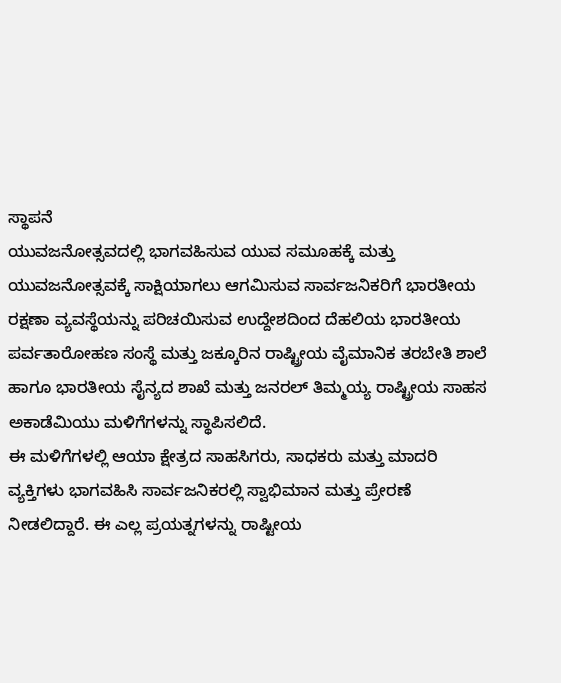ಸ್ಥಾಪನೆ
ಯುವಜನೋತ್ಸವದಲ್ಲಿ ಭಾಗವಹಿಸುವ ಯುವ ಸಮೂಹಕ್ಕೆ ಮತ್ತು ಯುವಜನೋತ್ಸವಕ್ಕೆ ಸಾಕ್ಷಿಯಾಗಲು ಆಗಮಿಸುವ ಸಾರ್ವಜನಿಕರಿಗೆ ಭಾರತೀಯ ರಕ್ಷಣಾ ವ್ಯವಸ್ಥೆಯನ್ನು ಪರಿಚಯಿಸುವ ಉದ್ದೇಶದಿಂದ ದೆಹಲಿಯ ಭಾರತೀಯ ಪರ್ವತಾರೋಹಣ ಸಂಸ್ಥೆ ಮತ್ತು ಜಕ್ಕೂರಿನ ರಾಷ್ಟ್ರೀಯ ವೈಮಾನಿಕ ತರಬೇತಿ ಶಾಲೆ ಹಾಗೂ ಭಾರತೀಯ ಸೈನ್ಯದ ಶಾಖೆ ಮತ್ತು ಜನರಲ್ ತಿಮ್ಮಯ್ಯ ರಾಷ್ಟ್ರೀಯ ಸಾಹಸ ಅಕಾಡೆಮಿಯು ಮಳಿಗೆಗಳನ್ನು ಸ್ಥಾಪಿಸಲಿದೆ.
ಈ ಮಳಿಗೆಗಳಲ್ಲಿ ಆಯಾ ಕ್ಷೇತ್ರದ ಸಾಹಸಿಗರು, ಸಾಧಕರು ಮತ್ತು ಮಾದರಿ ವ್ಯಕ್ತಿಗಳು ಭಾಗವಹಿಸಿ ಸಾರ್ವಜನಿಕರಲ್ಲಿ ಸ್ವಾಭಿಮಾನ ಮತ್ತು ಪ್ರೇರಣೆ ನೀಡಲಿದ್ದಾರೆ. ಈ ಎಲ್ಲ ಪ್ರಯತ್ನಗಳನ್ನು ರಾಷ್ಟೀಯ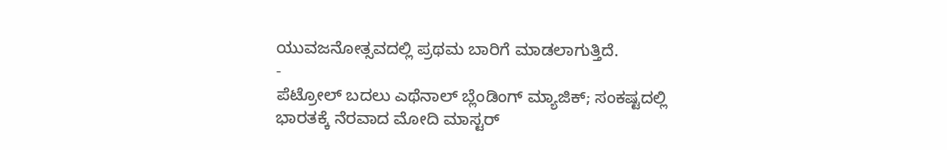ಯುವಜನೋತ್ಸವದಲ್ಲಿ ಪ್ರಥಮ ಬಾರಿಗೆ ಮಾಡಲಾಗುತ್ತಿದೆ.
-
ಪೆಟ್ರೋಲ್ ಬದಲು ಎಥೆನಾಲ್ ಬ್ಲೆಂಡಿಂಗ್ ಮ್ಯಾಜಿಕ್; ಸಂಕಷ್ಟದಲ್ಲಿ ಭಾರತಕ್ಕೆ ನೆರವಾದ ಮೋದಿ ಮಾಸ್ಟರ್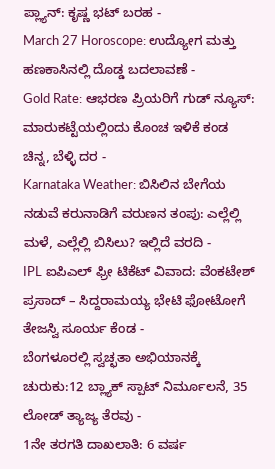ಪ್ಲ್ಯಾನ್: ಕೃಷ್ಣ ಭಟ್ ಬರಹ -
March 27 Horoscope: ಉದ್ಯೋಗ ಮತ್ತು ಹಣಕಾಸಿನಲ್ಲಿ ದೊಡ್ಡ ಬದಲಾವಣೆ -
Gold Rate: ಆಭರಣ ಪ್ರಿಯರಿಗೆ ಗುಡ್ ನ್ಯೂಸ್: ಮಾರುಕಟ್ಟೆಯಲ್ಲಿಂದು ಕೊಂಚ ಇಳಿಕೆ ಕಂಡ ಚಿನ್ನ, ಬೆಳ್ಳಿ ದರ -
Karnataka Weather: ಬಿಸಿಲಿನ ಬೇಗೆಯ ನಡುವೆ ಕರುನಾಡಿಗೆ ವರುಣನ ತಂಪು: ಎಲ್ಲೆಲ್ಲಿ ಮಳೆ, ಎಲ್ಲೆಲ್ಲಿ ಬಿಸಿಲು? ಇಲ್ಲಿದೆ ವರದಿ -
IPL ಐಪಿಎಲ್ ಫ್ರೀ ಟಿಕೆಟ್ ವಿವಾದ: ವೆಂಕಟೇಶ್ ಪ್ರಸಾದ್ – ಸಿದ್ದರಾಮಯ್ಯ ಭೇಟಿ ಫೋಟೋಗೆ ತೇಜಸ್ವಿ ಸೂರ್ಯ ಕೆಂಡ -
ಬೆಂಗಳೂರಲ್ಲಿ ಸ್ವಚ್ಛತಾ ಅಭಿಯಾನಕ್ಕೆ ಚುರುಕು:12 ಬ್ಲ್ಯಾಕ್ ಸ್ಪಾಟ್ ನಿರ್ಮೂಲನೆ, 35 ಲೋಡ್ ತ್ಯಾಜ್ಯ ತೆರವು -
1ನೇ ತರಗತಿ ದಾಖಲಾತಿ: 6 ವರ್ಷ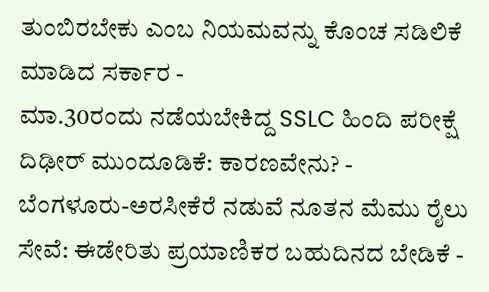ತುಂಬಿರಬೇಕು ಎಂಬ ನಿಯಮವನ್ನು ಕೊಂಚ ಸಡಿಲಿಕೆ ಮಾಡಿದ ಸರ್ಕಾರ -
ಮಾ.30ರಂದು ನಡೆಯಬೇಕಿದ್ದ SSLC ಹಿಂದಿ ಪರೀಕ್ಷೆ ದಿಢೀರ್ ಮುಂದೂಡಿಕೆ: ಕಾರಣವೇನು? -
ಬೆಂಗಳೂರು-ಅರಸೀಕೆರೆ ನಡುವೆ ನೂತನ ಮೆಮು ರೈಲು ಸೇವೆ: ಈಡೇರಿತು ಪ್ರಯಾಣಿಕರ ಬಹುದಿನದ ಬೇಡಿಕೆ -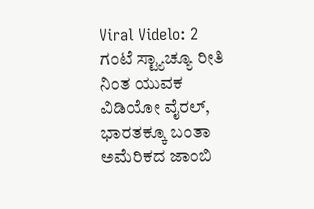Viral Videlo: 2 ಗಂಟೆ ಸ್ಟ್ಯಾಚ್ಯೂ ರೀತಿ ನಿಂತ ಯುವಕ ವಿಡಿಯೋ ವೈರಲ್, ಭಾರತಕ್ಕೂ ಬಂತಾ ಅಮೆರಿಕದ ಜಾಂಬಿ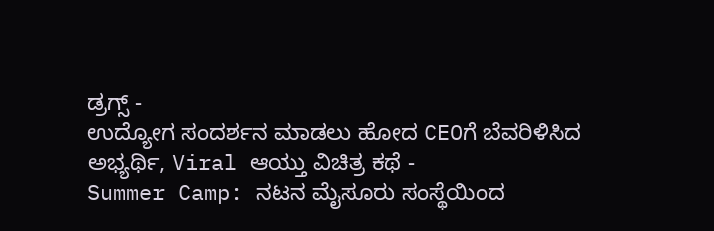ಡ್ರಗ್ಸ್ -
ಉದ್ಯೋಗ ಸಂದರ್ಶನ ಮಾಡಲು ಹೋದ CEOಗೆ ಬೆವರಿಳಿಸಿದ ಅಭ್ಯರ್ಥಿ, Viral ಆಯ್ತು ವಿಚಿತ್ರ ಕಥೆ -
Summer Camp: ನಟನ ಮೈಸೂರು ಸಂಸ್ಥೆಯಿಂದ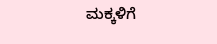ಮಕ್ಕಳಿಗೆ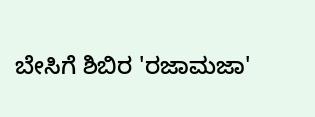ಬೇಸಿಗೆ ಶಿಬಿರ 'ರಜಾಮಜಾ'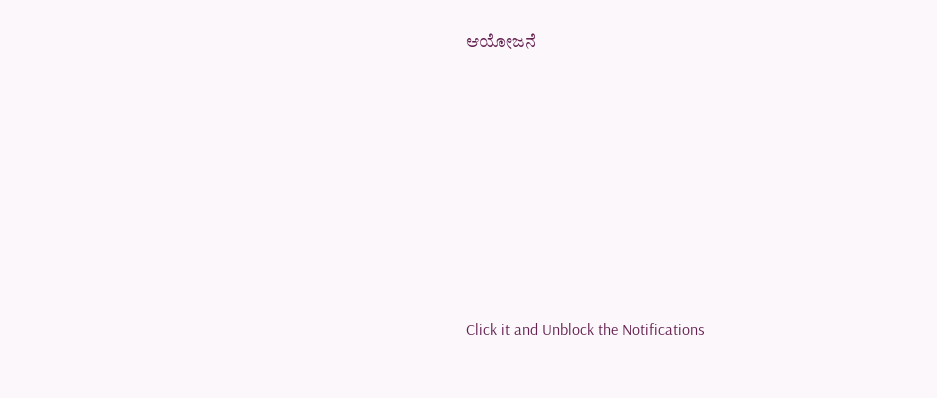ಆಯೋಜನೆ












Click it and Unblock the Notifications